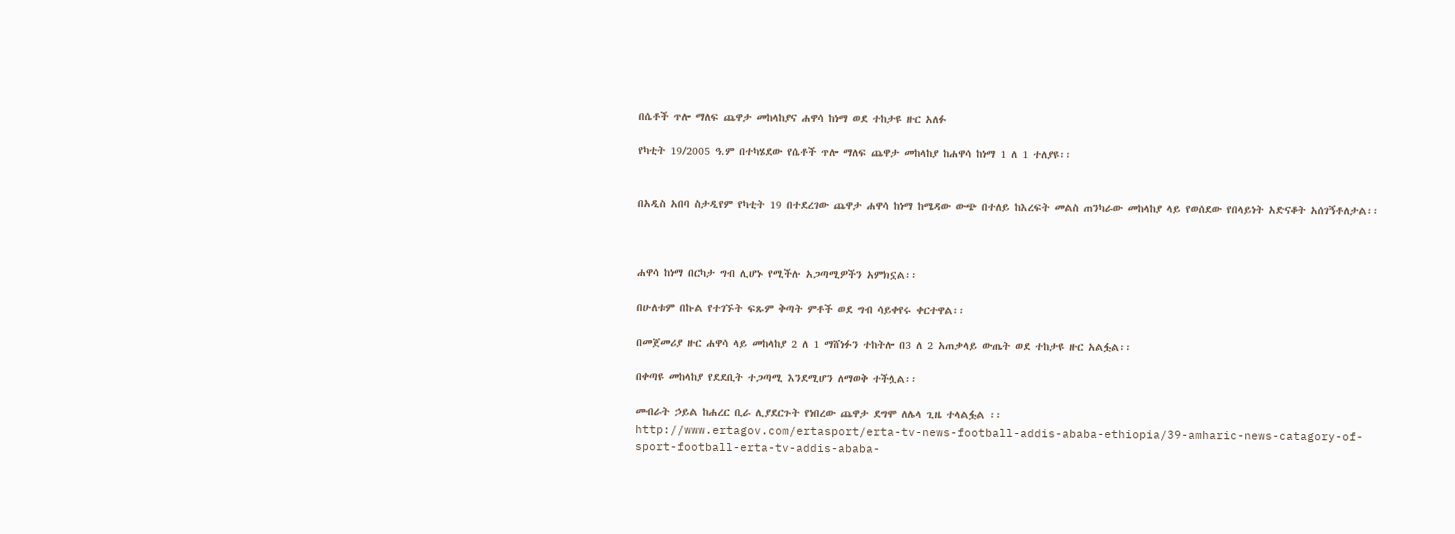በሴቶች ጥሎ ማለፍ ጨዋታ መከላከያና ሐዋሳ ከነማ ወደ ተከታዩ ዙር አለፉ

የካቲት 19/2005 ዓ.ም በተካሄደው የሴቶች ጥሎ ማለፍ ጨዋታ መከላከያ ከሐዋሳ ከነማ 1 ለ 1 ተለያዩ፡፡


በአዲስ አበባ ስታዲየም የካቲት 19 በተደረገው ጨዋታ ሐዋሳ ከነማ ከሜዳው ውጭ በተለይ ከእረፍት መልስ ጠንካራው መከላከያ ላይ የወሰደው የበላይነት አድናቆት አሰገኝቶለታል፡፡



ሐዋሳ ከነማ በርካታ ግብ ሊሆኑ የሚችሉ አጋጣሚዎችን አምክኗል፡፡

በሁለቱም በኩል የተገኙት ፍጹም ቅጣት ምቶች ወደ ግብ ሳይቀየሩ ቀርተዋል፡፡

በመጀመሪያ ዙር ሐዋሳ ላይ መከላከያ 2 ለ 1 ማሸነፉን ተከትሎ በ3 ለ 2 አጠቃላይ ውጤት ወደ ተከታዩ ዙር አልፏል፡፡

በቀጣዩ መከላከያ የደደቢት ተጋጣሚ እንደሚሆን ለማወቅ ተችሏል፡፡

መብራት ኃይል ከሐረር ቢራ ሊያደርጉት የነበረው ጨዋታ ደግሞ ለሌላ ጊዜ ተላልፏል ፡፡
http://www.ertagov.com/ertasport/erta-tv-news-football-addis-ababa-ethiopia/39-amharic-news-catagory-of-sport-football-erta-tv-addis-ababa-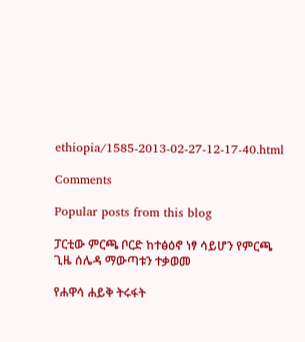ethiopia/1585-2013-02-27-12-17-40.html

Comments

Popular posts from this blog

ፓርቲው ምርጫ ቦርድ ከተፅዕኖ ነፃ ሳይሆን የምርጫ ጊዜ ሰሌዳ ማውጣቱን ተቃወመ

የሐዋሳ ሐይቅ ትሩፋት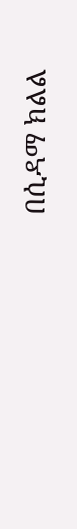በሲዳማ ክልል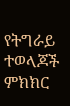የትግራይ ተወላጆች ምክክር